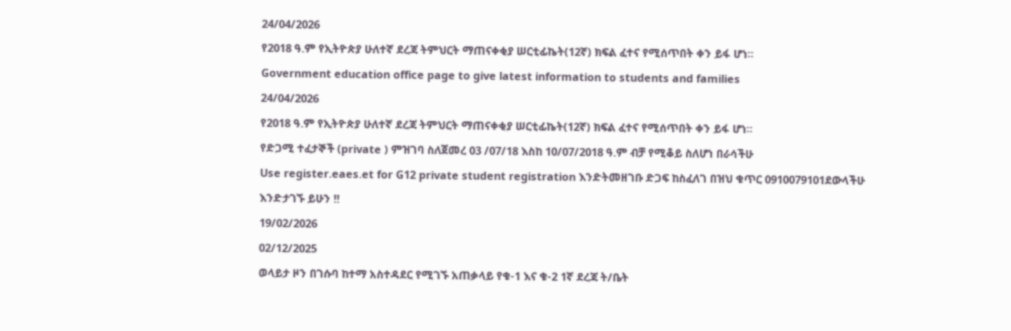24/04/2026
የ2018 ዓ.ም የኢትዮጵያ ሁለተኛ ደረጃ ትምህርት ማጠናቀቂያ ሠርቲፊኬት(12ኛ) ክፍል ፈተና የሚሰጥበት ቀን ይፋ ሆነ።
Government education office page to give latest information to students and families
24/04/2026
የ2018 ዓ.ም የኢትዮጵያ ሁለተኛ ደረጃ ትምህርት ማጠናቀቂያ ሠርቲፊኬት(12ኛ) ክፍል ፈተና የሚሰጥበት ቀን ይፋ ሆነ።
የድጋሚ ተፈታኞች (private ) ምዝገባ ስለጀመረ 03 /07/18 እስከ 10/07/2018 ዓ.ም ብቻ የሚቆይ ስለሆነ በራሳችሁ
Use register.eaes.et for G12 private student registration እንድትመዘገቡ ድጋፍ ከስፈለገ በዝህ ቁጥር 0910079101ደውላችሁ እንድታገኙ ይሁን !!
19/02/2026
02/12/2025
ወላይታ ዞን በገሱባ ከተማ አስተዳደር የሚገኙ አጠቃላይ የቁ-1 እና ቁ-2 1ኛ ደረጃ ት/ቤት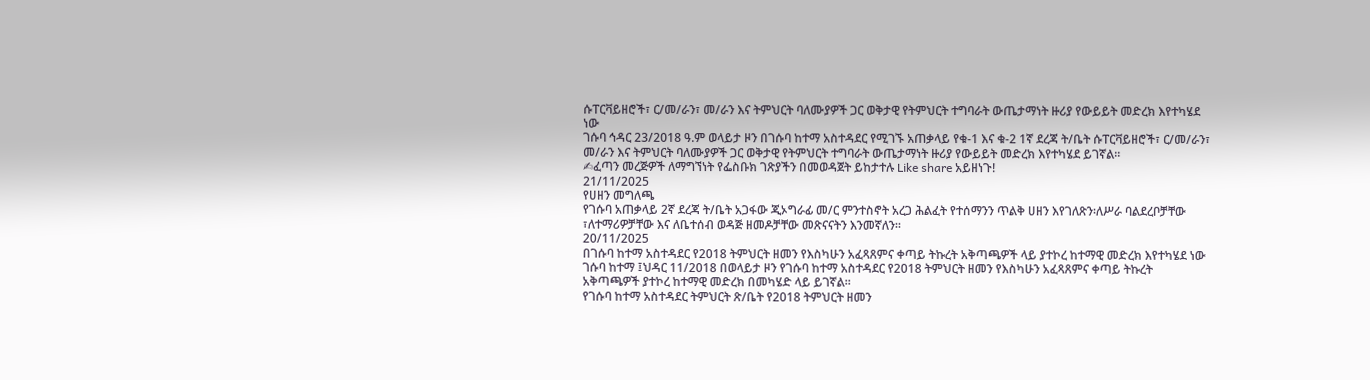ሱፐርቫይዘሮች፣ ር/መ/ራን፣ መ/ራን እና ትምህርት ባለሙያዎች ጋር ወቅታዊ የትምህርት ተግባራት ውጤታማነት ዙሪያ የውይይት መድረክ እየተካሄደ ነው
ገሱባ ኅዳር 23/2018 ዓ.ም ወላይታ ዞን በገሱባ ከተማ አስተዳደር የሚገኙ አጠቃላይ የቁ-1 እና ቁ-2 1ኛ ደረጃ ት/ቤት ሱፐርቫይዘሮች፣ ር/መ/ራን፣ መ/ራን እና ትምህርት ባለሙያዎች ጋር ወቅታዊ የትምህርት ተግባራት ውጤታማነት ዙሪያ የውይይት መድረክ እየተካሄደ ይገኛል።
✍ፈጣን መረጅዎች ለማግኘነት የፌስቡክ ገጽያችን በመወዳጀት ይከታተሉ Like share አይዘነጉ!
21/11/2025
የሀዘን መግለጫ
የገሱባ አጠቃላይ 2ኛ ደረጃ ት/ቤት አጋፋው ጂኦግራፊ መ/ር ምንተስኖት አረጋ ሕልፈት የተሰማንን ጥልቅ ሀዘን እየገለጽን፡ለሥራ ባልደረቦቻቸው ፣ለተማሪዎቻቸው እና ለቤተሰብ ወዳጅ ዘመዶቻቸው መጽናናትን እንመኛለን፡፡
20/11/2025
በገሱባ ከተማ አስተዳደር የ2018 ትምህርት ዘመን የእስካሁን አፈጻጸምና ቀጣይ ትኩረት አቅጣጫዎች ላይ ያተኮረ ከተማዊ መድረክ እየተካሄደ ነው
ገሱባ ከተማ ፤ህዳር 11/2018 በወላይታ ዞን የገሱባ ከተማ አስተዳደር የ2018 ትምህርት ዘመን የእስካሁን አፈጻጸምና ቀጣይ ትኩረት አቅጣጫዎች ያተኮረ ከተማዊ መድረክ በመካሄድ ላይ ይገኛል።
የገሱባ ከተማ አስተዳደር ትምህርት ጽ/ቤት የ2018 ትምህርት ዘመን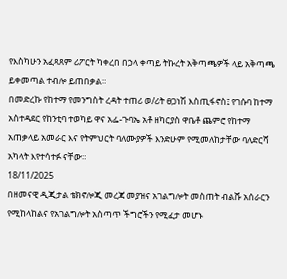የእስካሁን አፈጻጸም ሪፖርት ካቀረበ በኃላ ቀጣይ ትኩረት አቅጣጫዎች ላይ አቅጣጫ ይቀመጣል ተብሎ ይጠበቃል።
በመድረኩ የከተማ የመንግስት ረዳት ተጠሪ ወ/ሪት ፀጋነሽ እስጢፋኖስ፤ የገሱባ ከተማ አስተዳደር የከንቲባ ተወካይ ዋና አፌ-ጉባኤ አቶ ዘካርያስ ዋቤቶ ጨምሮ የከተማ አጠቃላይ አመራር እና የትምህርት ባለሙያዎች እንድሁም የሚመለከታቸው ባለድርሻ አካላት እየተሳተፉ ናቸው።
18/11/2025
በዘመናዊ ዲጂታል ቴክኖሎጂ መረጃ መያዝና አገልግሎት መስጠት ብልሹ አሰራርን የሚከላከልና የአገልግሎት አስጣጥ ችግሮችን የሚፈታ መሆኑ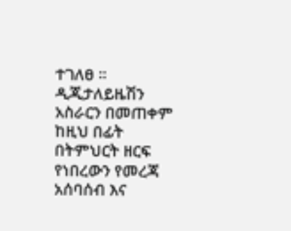ተገለፀ ።
ዲጂታለይዜሽን አስራርን በመጠቀም ከዚህ በፊት በትምህርት ዘርፍ የነበረውን የመረጃ አሰባሰብ እና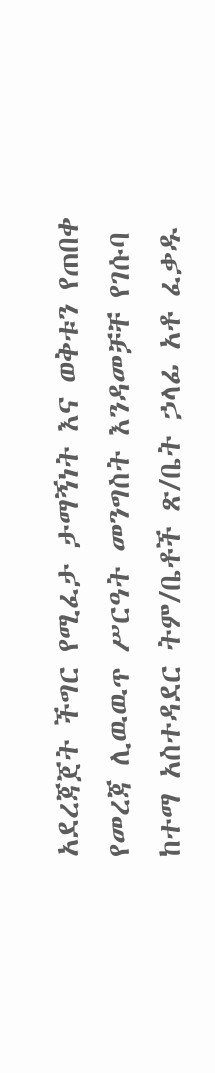አደረጃጀት ችግር የሚፈታ ታማኝነት እና ወቅቱን የጠበቀ የመረጃ ሊዉዉጥ ሥርዓት መንግስት እንዳመቻቸ የገሱባ ከተማ አስተዳደር ትም/ቤቶች ጽ/ቤት ኃላፊ አቶ ፈቃዱ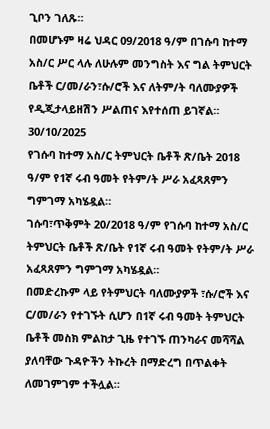ጊቦን ገለጹ።
በመሆኑም ዛሬ ህዳር 09/2018 ዓ/ም በገሱባ ከተማ አስ/ር ሥር ላሉ ለሁሉም መንግስት እና ግል ትምህርት ቤቶች ር/መ/ራን፣ሱ/ሮች እና ለትም/ት ባለሙያዎች የዲጂታላይዘሽን ሥልጠና እየተሰጠ ይገኛል።
30/10/2025
የገሱባ ከተማ አስ/ር ትምህርት ቤቶች ጽ/ቤት 2018 ዓ/ም የ1ኛ ሩብ ዓመት የትም/ት ሥራ አፈጻጸምን ግምገማ አካሄዷል።
ገሱባ፣ጥቅምት 20/2018 ዓ/ም የገሱባ ከተማ አስ/ር ትምህርት ቤቶች ጽ/ቤት የ1ኛ ሩብ ዓመት የትም/ት ሥራ አፈጻጸምን ግምገማ አካሄዷል።
በመድረኩም ላይ የትምህርት ባለሙያዎች ፣ሱ/ሮች እና ር/መ/ራን የተገኙት ሲሆን በ1ኛ ሩብ ዓመት ትምህርት ቤቶች መስክ ምልከታ ጊዜ የተገኙ ጠንካራና መሻሻል ያለባቸው ጉዳዮችን ትኩረት በማድረግ በጥልቀት ለመገምገም ተችሏል።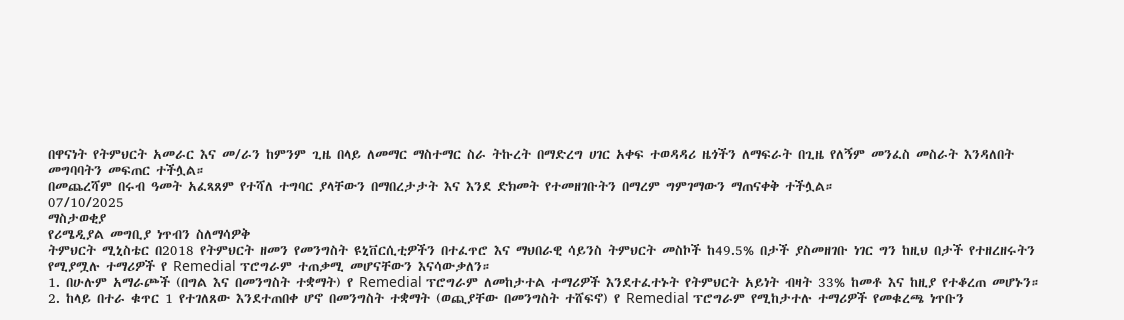በዋናነት የትምህርት አመራር እና መ/ራን ከምንም ጊዜ በላይ ለመማር ማስተማር ስራ ትኩረት በማድረግ ሀገር አቀፍ ተወዳዳሪ ዜጎችን ለማፍራት በጊዜ የለኝም መንፈስ መስራት እንዳለበት መግባባትን መፍጠር ተችሏል።
በመጨረሻም በሩብ ዓመት አፈጻጸም የተሻለ ተግባር ያላቸውን በማበረታታት እና እንደ ድክመት የተመዘገቡትን በማረም ግምገማውን ማጠናቀቅ ተችሏል።
07/10/2025
ማስታወቂያ
የሪሜዲያል መግቢያ ነጥብን ስለማሳዎቅ
ትምህርት ሚኒስቴር በ2018 የትምህርት ዘመን የመንግስት ዩኒቨርሲቲዎችን በተፈጥሮ እና ማህበራዊ ሳይንስ ትምህርት መስኮች ከ49.5% በታች ያስመዘገቡ ነገር ግን ከዚህ በታች የተዘረዘሩትን የሚያሟሉ ተማሪዎች የ Remedial ፕሮግራም ተጠቃሚ መሆናቸውን እናሳውቃለን።
1. በሁሉም አማራጮች (በግል እና በመንግስት ተቋማት) የ Remedial ፕሮግራም ለመከታተል ተማሪዎች እንደተፈተኑት የትምህርት አይነት ብዛት 33% ከመቶ እና ከዚያ የተቆረጠ መሆኑን።
2. ከላይ በተራ ቁጥር 1 የተገለጸው እንደተጠበቀ ሆኖ በመንግስት ተቋማት (ወጪያቸው በመንግስት ተሸፍኖ) የ Remedial ፕሮግራም የሚከታተሉ ተማሪዎች የመቁረጫ ነጥቡን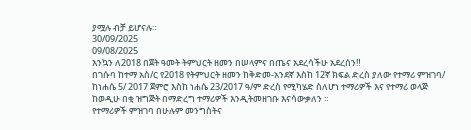ያሟሉ ብቻ ይሆናሉ።
30/09/2025
09/08/2025
እንኳን ለ2018 በጀት ዓመት ትምህርት ዘመን በሠላምና በጤና አደረሳችሁ አደረሰን‼
በገሱባ ከተማ አስ/ር የ2018 የትምህርት ዘመን ከቅድመ-አንደኛ እስከ 12ኛ ክፍል ድረስ ያለው የተማሪ ምዝገባ/ ከነሐሴ 5/ 2017 ጀምሮ እስከ ነሐሴ 23/2017 ዓ/ም ድረስ የሚካሄድ ስለሆነ ተማሪዎች እና የተማሪ ወላጅ ከወዲሁ በቂ ዝግጅት በማድረግ ተማሪዎች እንዲትመዘገቡ እናሳውቃለን ።
የተማሪዎች ምዝገባ በሁሉም መንግስትና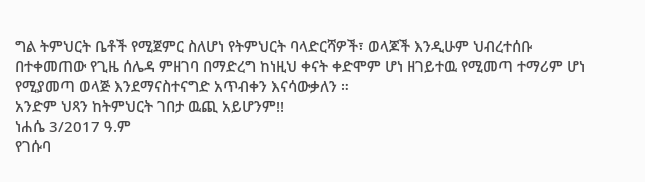ግል ትምህርት ቤቶች የሚጀምር ስለሆነ የትምህርት ባላድርሻዎች፣ ወላጆች እንዲሁም ህብረተሰቡ በተቀመጠው የጊዜ ሰሌዳ ምዘገባ በማድረግ ከነዚህ ቀናት ቀድሞም ሆነ ዘገይተዉ የሚመጣ ተማሪም ሆነ የሚያመጣ ወላጅ እንደማናስተናግድ አጥብቀን እናሳውቃለን ።
አንድም ህጻን ከትምህርት ገበታ ዉጪ አይሆንም!!
ነሐሴ 3/2017 ዓ.ም
የገሱባ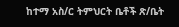ከተማ አስ/ር ትምህርት ቤቶች ጽ/ቤት